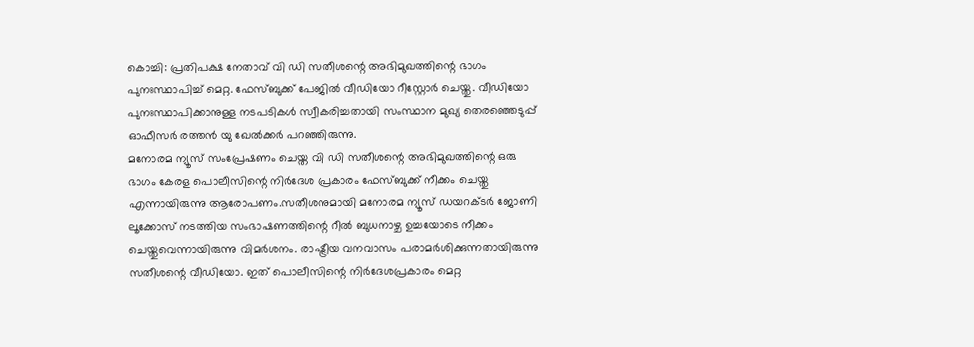കൊച്ചി: പ്രതിപക്ഷ നേതാവ് വി ഡി സതീശന്റെ അഭിമുഖത്തിന്റെ ഭാഗം പുനഃസ്ഥാപിച്ച് മെറ്റ. ഫേസ്ബുക്ക് പേജിൽ വീഡിയോ റീസ്റ്റോർ ചെയ്തു. വീഡിയോ പുനഃസ്ഥാപിക്കാനുള്ള നടപടികൾ സ്വീകരിച്ചതായി സംസ്ഥാന മുഖ്യ തെരഞ്ഞെടുപ്പ് ഓഫീസർ രത്തൻ യു ഖേൽക്കർ പറഞ്ഞിരുന്നു.
മനോരമ ന്യൂസ് സംപ്രേഷണം ചെയ്ത വി ഡി സതീശന്റെ അഭിമുഖത്തിന്റെ ഒരു ഭാഗം കേരള പൊലീസിന്റെ നിർദേശ പ്രകാരം ഫേസ്ബുക്ക് നീക്കം ചെയ്തു എന്നായിരുന്നു ആരോപണം.സതീശനുമായി മനോരമ ന്യൂസ് ഡയറക്ടർ ജോണി ലൂക്കോസ് നടത്തിയ സംഭാഷണത്തിന്റെ റീൽ ബുധനാഴ്ച ഉച്ചയോടെ നീക്കം ചെയ്തുവെന്നായിരുന്നു വിമർശനം. രാഷ്ട്രീയ വനവാസം പരാമർശിക്കുന്നതായിരുന്നു സതീശന്റെ വീഡിയോ. ഇത് പൊലീസിന്റെ നിർദേശപ്രകാരം മെറ്റ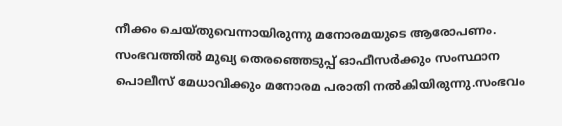നീക്കം ചെയ്തുവെന്നായിരുന്നു മനോരമയുടെ ആരോപണം. സംഭവത്തിൽ മുഖ്യ തെരഞ്ഞെടുപ്പ് ഓഫീസർക്കും സംസ്ഥാന പൊലീസ് മേധാവിക്കും മനോരമ പരാതി നൽകിയിരുന്നു.സംഭവം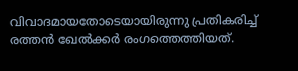വിവാദമായതോടെയായിരുന്നു പ്രതികരിച്ച് രത്തൻ ഖേൽക്കർ രംഗത്തെത്തിയത്.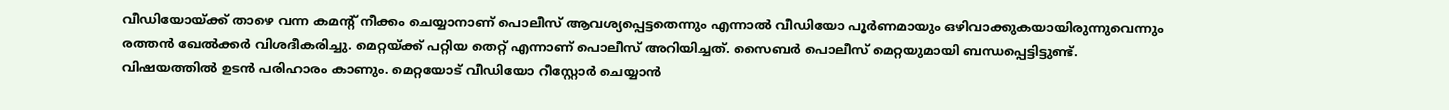വീഡിയോയ്ക്ക് താഴെ വന്ന കമന്റ് നീക്കം ചെയ്യാനാണ് പൊലീസ് ആവശ്യപ്പെട്ടതെന്നും എന്നാൽ വീഡിയോ പൂർണമായും ഒഴിവാക്കുകയായിരുന്നുവെന്നും രത്തൻ ഖേൽക്കർ വിശദീകരിച്ചു. മെറ്റയ്ക്ക് പറ്റിയ തെറ്റ് എന്നാണ് പൊലീസ് അറിയിച്ചത്. സൈബർ പൊലീസ് മെറ്റയുമായി ബന്ധപ്പെട്ടിട്ടുണ്ട്. വിഷയത്തിൽ ഉടൻ പരിഹാരം കാണും. മെറ്റയോട് വീഡിയോ റീസ്റ്റോർ ചെയ്യാൻ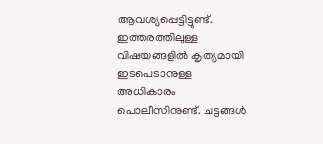ആവശ്യപ്പെട്ടിട്ടുണ്ട്. ഇത്തരത്തിലുള്ള വിഷയങ്ങളിൽ കൃത്യമായി ഇടപെടാനുള്ള അധികാരം പൊലീസിനുണ്ട്. ചട്ടങ്ങൾ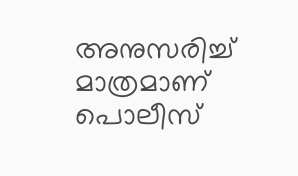അനുസരിച്ച് മാത്രമാണ് പൊലീസ്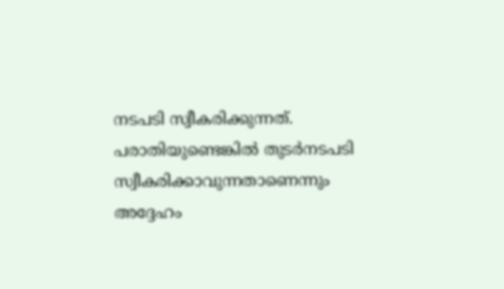നടപടി സ്വീകരിക്കുന്നത്. പരാതിയുണ്ടെങ്കിൽ തുടർനടപടി സ്വീകരിക്കാവുന്നതാണെന്നും അദ്ദേഹം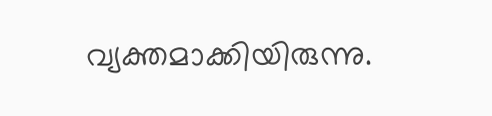വ്യക്തമാക്കിയിരുന്നു.